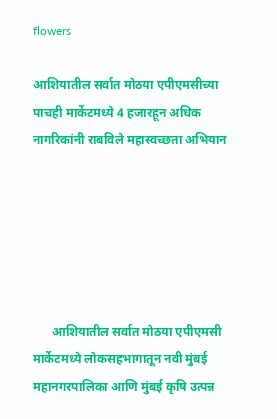flowers

आशियातील सर्वात मोठया एपीएमसीच्या पाचही मार्केटमध्ये 4 हजारहून अधिक नागरिकांनी राबविले महास्वच्छता अभियान






      आशियातील सर्वात मोठया एपीएमसी मार्केटमध्ये लोकसहभागातून नवी मुंबई महानगरपालिका आणि मुंबई कृषि उत्पन्न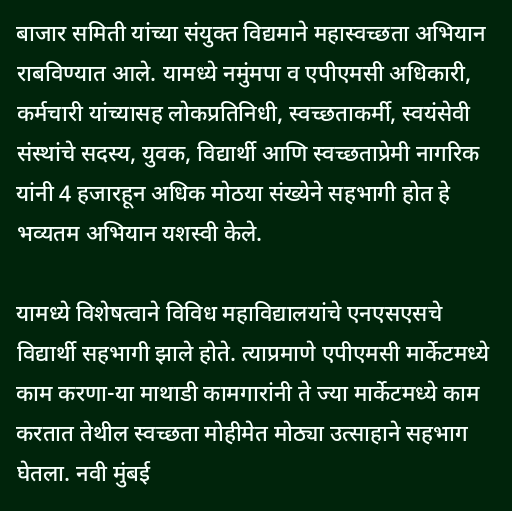बाजार समिती यांच्या संयुक्त विद्यमाने महास्वच्छता अभियान राबविण्यात आले. यामध्ये नमुंमपा व एपीएमसी अधिकारी, कर्मचारी यांच्यासह लोकप्रतिनिधी, स्वच्छताकर्मी, स्वयंसेवी संस्थांचे सदस्य, युवक, विद्यार्थी आणि स्वच्छताप्रेमी नागरिक यांनी 4 हजारहून अधिक मोठया संख्येने सहभागी होत हे भव्यतम अभियान यशस्वी केले.

यामध्ये विशेषत्वाने विविध महाविद्यालयांचे एनएसएसचे विद्यार्थी सहभागी झाले होते. त्याप्रमाणे एपीएमसी मार्केटमध्ये काम करणा-या माथाडी कामगारांनी ते ज्या मार्केटमध्ये काम करतात तेथील स्वच्छता मोहीमेत मोठ्या उत्साहाने सहभाग घेतला. नवी मुंबई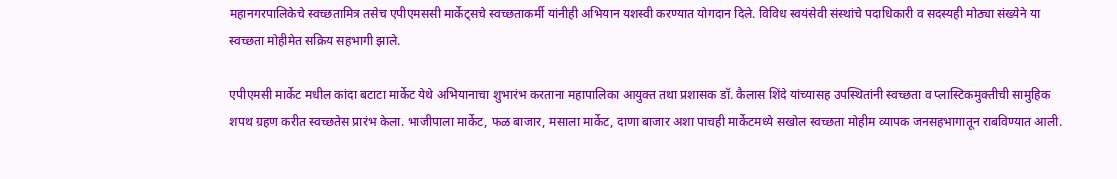महानगरपालिकेचे स्वच्छतामित्र तसेच एपीएमससी मार्केट्सचे स्वच्छताकर्मी यांनीही अभियान यशस्वी करण्यात योगदान दिले. विविध स्वयंसेवी संस्थांचे पदाधिकारी व सदस्यही मोठ्या संख्येने या स्वच्छता मोहीमेत सक्रिय सहभागी झाले.

एपीएमसी मार्केट मधील कांदा बटाटा मार्केट येथे अभियानाचा शुभारंभ करताना महापालिका आयुक्त तथा प्रशासक डॉ. कैलास शिंदे यांच्यासह उपस्थितांनी स्वच्छता व प्लास्टिकमुक्तीची सामुहिक शपथ ग्रहण करीत स्वच्छतेस प्रारंभ केला. भाजीपाला मार्केट, फळ बाजार, मसाला मार्केट, दाणा बाजार अशा पाचही मार्केटमध्ये सखोल स्वच्छता मोहीम व्यापक जनसहभागातून राबविण्यात आली.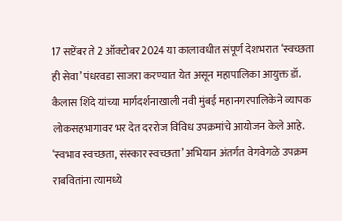17 सप्टेंबर ते 2 ऑक्टोबर 2024 या कालावधीत संपूर्ण देशभरात ‘स्वच्छता ही सेवा’ पंधरवडा साजरा करण्यात येत असून महापालिका आयुक्त डॉ. कैलास शिंदे यांच्या मार्गदर्शनाखाली नवी मुंबई महानगरपालिकेने व्यापक लोकसहभागावर भर देत दररोज विविध उपक्रमांचे आयोजन केले आहे. ‘स्वभाव स्वच्छता, संस्कार स्वच्छता’ अभियान अंतर्गत वेगवेगळे उपक्रम राबवितांना त्यामध्ये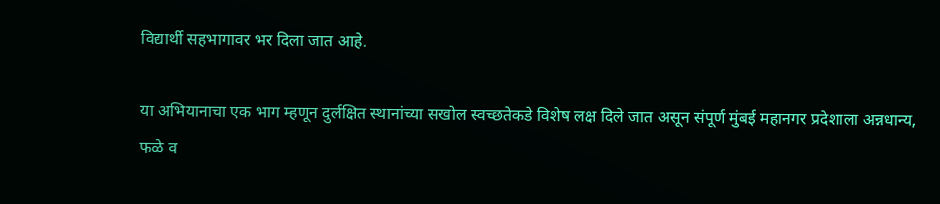विद्यार्थी सहभागावर भर दिला जात आहे.

या अभियानाचा एक भाग म्हणून दुर्लक्षित स्थानांच्या सखोल स्वच्छतेकडे विशेष लक्ष दिले जात असून संपूर्ण मुंबई महानगर प्रदेशाला अन्नधान्य, फळे व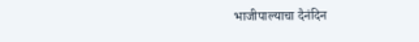भाजीपाल्याचा दैनंदिन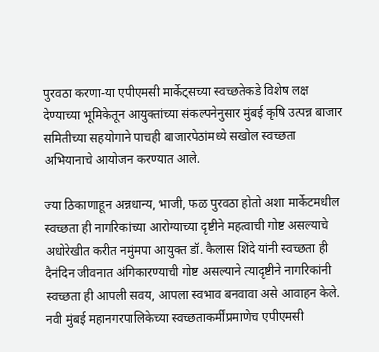पुरवठा करणा-या एपीएमसी मार्केट्सच्या स्वच्छतेकडे विशेष लक्ष देण्याच्या भूमिकेतून आयुक्तांच्या संकल्पनेनुसार मुंबई कृषि उत्पन्न बाजार समितीच्या सहयोगाने पाचही बाजारपेठांमध्ये सखोल स्वच्छता अभियानाचे आयोजन करण्यात आले.

ज्या ठिकाणाहून अन्नधान्य, भाजी, फळ पुरवठा होतो अशा मार्केटमधील स्वच्छता ही नागरिकांच्या आरोग्याच्या दृष्टीने महत्वाची गोष्ट असल्याचे अधोरेखीत करीत नमुंमपा आयुक्त डॉ. कैलास शिंदे यांनी स्वच्छता ही दैनंदिन जीवनात अंगिकारण्याची गोष्ट असल्याने त्यादृष्टीने नागरिकांनी स्वच्छता ही आपली सवय, आपला स्वभाव बनवावा असे आवाहन केले. नवी मुंबई महानगरपालिकेच्या स्वच्छताकर्मींप्रमाणेच एपीएमसी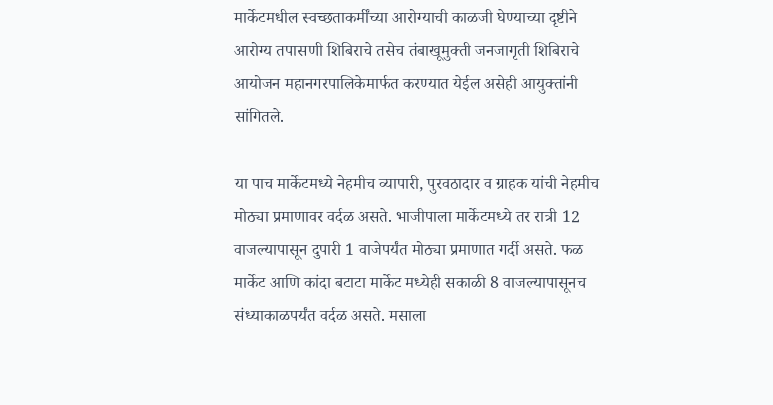मार्केटमधील स्वच्छताकर्मींच्या आरोग्याची काळजी घेण्याच्या दृष्टीने आरोग्य तपासणी शिबिराचे तसेच तंबाखूमुक्ती जनजागृती शिबिराचे आयोजन महानगरपालिकेमार्फत करण्यात येईल असेही आयुक्तांनी सांगितले.

या पाच मार्केटमध्ये नेहमीच व्यापारी, पुरवठादार व ग्राहक यांची नेहमीच मोठ्या प्रमाणावर वर्दळ असते. भाजीपाला मार्केटमध्ये तर रात्री 12 वाजल्यापासून दुपारी 1 वाजेपर्यंत मोठ्या प्रमाणात गर्दी असते. फळ मार्केट आणि कांदा बटाटा मार्केट मध्येही सकाळी 8 वाजल्यापासूनच संध्याकाळपर्यंत वर्दळ असते. मसाला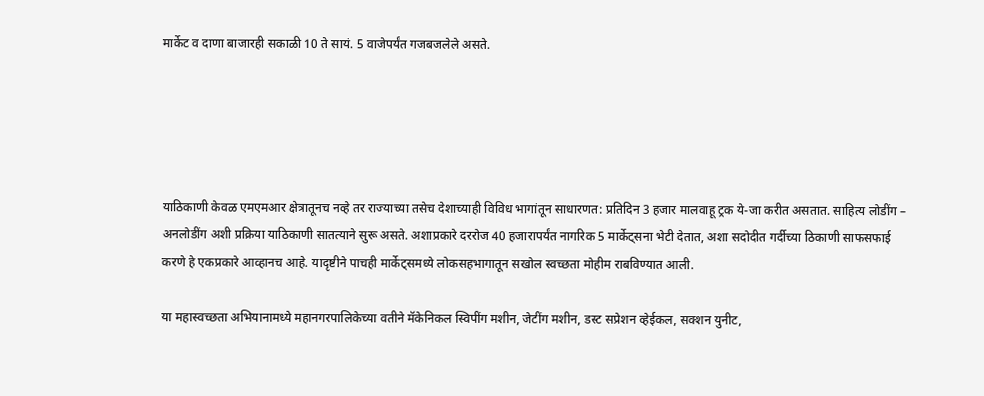मार्केट व दाणा बाजारही सकाळी 10 ते सायं. 5 वाजेपर्यंत गजबजलेले असते.





याठिकाणी केवळ एमएमआर क्षेत्रातूनच नव्हे तर राज्याच्या तसेच देशाच्याही विविध भागांतून साधारणत: प्रतिदिन 3 हजार मालवाहू ट्रक ये-जा करीत असतात. साहित्य लोडींग – अनलोडींग अशी प्रक्रिया याठिकाणी सातत्याने सुरू असते. अशाप्रकारे दररोज 40 हजारापर्यंत नागरिक 5 मार्केट्सना भेटी देतात, अशा सदोदीत गर्दीच्या ठिकाणी साफसफाई करणे हे एकप्रकारे आव्हानच आहे. यादृष्टीने पाचही मार्केट्समध्ये लोकसहभागातून सखोल स्वच्छता मोहीम राबविण्यात आली.

या महास्वच्छता अभियानामध्ये महानगरपालिकेच्या वतीने मॅकेनिकल स्विपींग मशीन, जेटींग मशीन, डस्ट सप्रेशन व्हेईकल, सक्शन युनीट,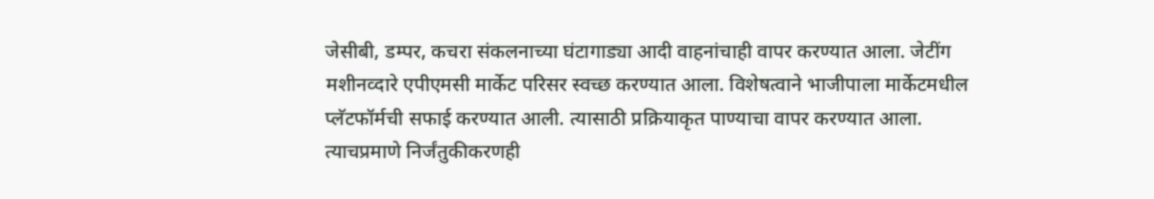जेसीबी, डम्पर, कचरा संकलनाच्या घंटागाड्या आदी वाहनांचाही वापर करण्यात आला. जेटींग मशीनव्दारे एपीएमसी मार्केट परिसर स्वच्छ करण्यात आला. विशेषत्वाने भाजीपाला मार्केटमधील  प्लॅटफॉर्मची सफाई करण्यात आली. त्यासाठी प्रक्रियाकृत पाण्याचा वापर करण्यात आला. त्याचप्रमाणे निर्जंतुकीकरणही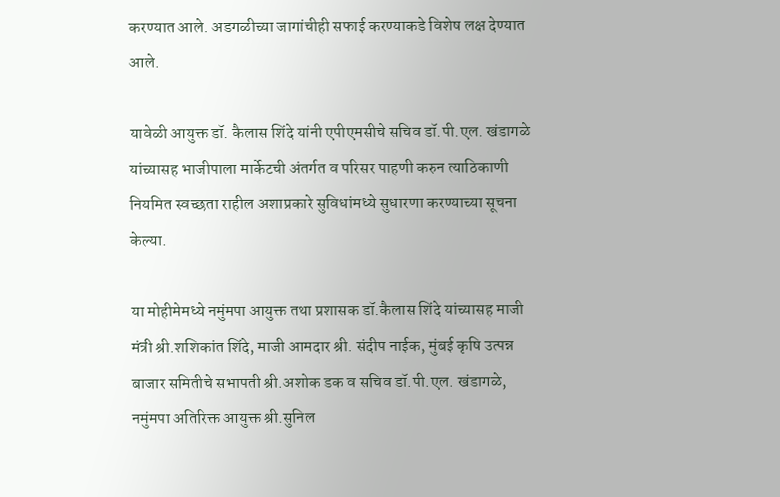करण्यात आले. अडगळीच्या जागांचीही सफाई करण्याकडे विशेष लक्ष देण्यात आले.

यावेळी आयुक्त डॉ. कैलास शिंदे यांनी एपीएमसीचे सचिव डॉ.पी.एल. खंडागळे यांच्यासह भाजीपाला मार्केटची अंतर्गत व परिसर पाहणी करुन त्याठिकाणी नियमित स्वच्छता राहील अशाप्रकारे सुविधांमध्ये सुधारणा करण्याच्या सूचना केल्या.

या मोहीमेमध्ये नमुंमपा आयुक्त तथा प्रशासक डॉ.कैलास शिंदे यांच्यासह माजी मंत्री श्री.शशिकांत शिंदे, माजी आमदार श्री. संदीप नाईक, मुंबई कृषि उत्पन्न बाजार समितीचे सभापती श्री.अशोक डक व सचिव डॉ.पी.एल. खंडागळे, नमुंमपा अतिरिक्त आयुक्त श्री.सुनिल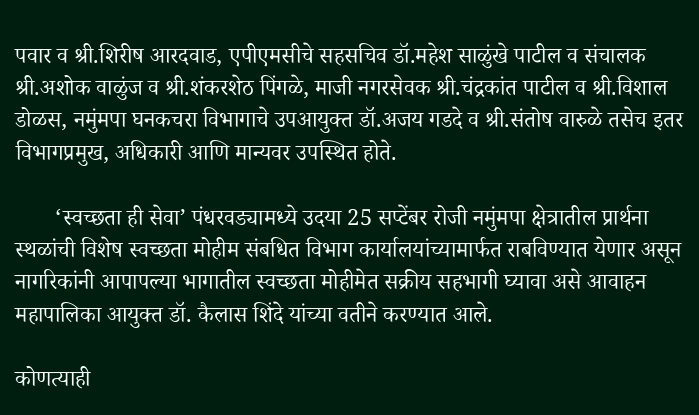पवार व श्री.शिरीष आरदवाड, एपीएमसीचे सहसचिव डॉ.महेश साळुंखे पाटील व संचालक श्री.अशोक वाळुंज व श्री.शंकरशेठ पिंगळे, माजी नगरसेवक श्री.चंद्रकांत पाटील व श्री.विशाल डोळस, नमुंमपा घनकचरा विभागाचे उपआयुक्त डॉ.अजय गडदे व श्री.संतोष वारुळे तसेच इतर विभागप्रमुख, अधिकारी आणि मान्यवर उपस्थित होते.

       ‘स्वच्‍छता ही सेवा’ पंधरवड्यामध्ये उदया 25 सप्टेंबर रोजी नमुंमपा क्षेत्रातील प्रार्थना स्थळांची विशेष स्वच्छता मोहीम संबधित विभाग कार्यालयांच्यामार्फत राबविण्यात येणार असून नागरिकांनी आपापल्या भागातील स्वच्छता मोहीमेत सक्रीय सहभागी घ्यावा असे आवाहन महापालिका आयुक्त डॉ. कैलास शिंदे यांच्या वतीने करण्यात आले.

कोणत्याही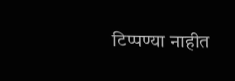टिप्पण्‍या नाहीत